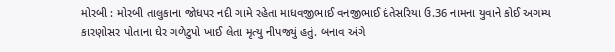મોરબી : મોરબી તાલુકાના જોધપર નદી ગામે રહેતા માધવજીભાઈ વનજીભાઈ દંતેસરિયા ઉ.36 નામના યુવાને કોઈ અગમ્ય કારણોસર પોતાના ઘેર ગળેટુપો ખાઈ લેતા મૃત્યુ નીપજ્યું હતું. બનાવ અંગે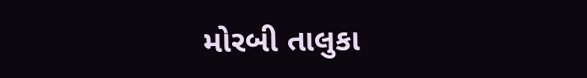મોરબી તાલુકા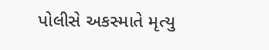પોલીસે અકસ્માતે મૃત્યુ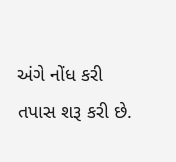અંગે નોંધ કરી તપાસ શરૂ કરી છે.